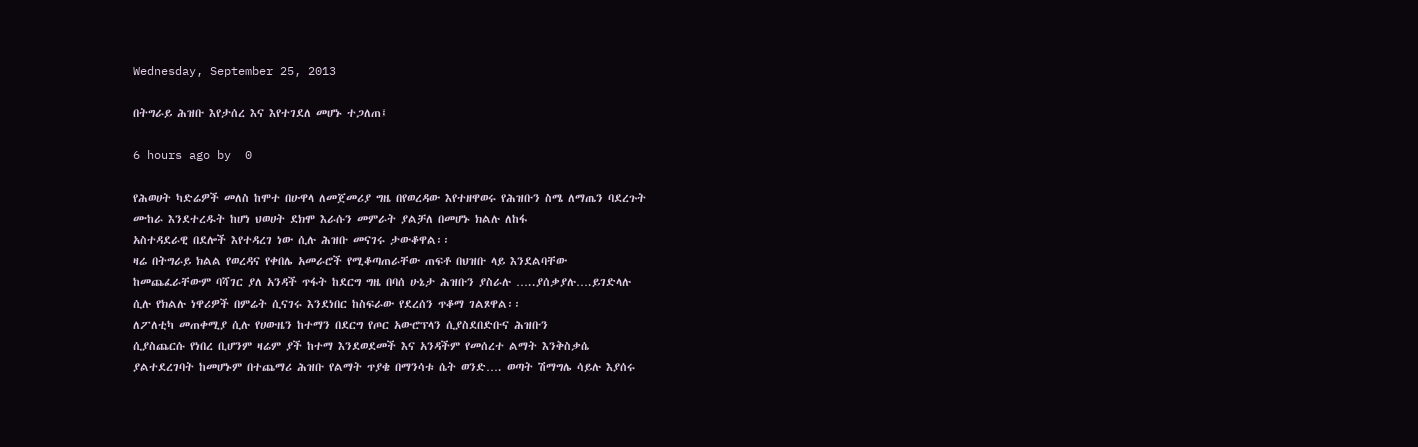Wednesday, September 25, 2013

በትግራይ ሕዝቡ እየታሰረ እና እየተገደለ መሆኑ ተጋለጠ፤

6 hours ago by  0

የሕወሀት ካድሬዎች መለስ ከሞተ በሁዋላ ለመጀመሪያ ግዜ በየወረዳው እየተዘዋወሩ የሕዝቡን ስሜ ለማጤን ባደረጉት
ሙከራ እንደተረዱት ከሆነ ህወሀት ደክሞ እራሱን መምራት ያልቻለ በመሆኑ ክልሉ ለከፋ
አስተዳደራዊ በደሎች እየተዳረገ ነው ሲሉ ሕዝቡ መናገሩ ታውቆዋል፡፡
ዛሬ በትግራይ ክልል የወረዳና የቀበሌ አመራሮች የሚቆጣጠራቸው ጠፍቶ በህዝቡ ላይ እንደልባቸው
ከመጨፈራቸውም ባሻገር ያለ አንዳች ጥፋት ከደርግ ግዜ በባሰ ሁኔታ ሕዝቡን ያስራሉ …..ያሰቃያሉ….ይገድላሉ
ሲሉ የክልሉ ነዋሪዎች በምሬት ሲናገሩ እንደነበር ከስፍራው የደረሰን ጥቆማ ገልጾዋል፡፡
ለፖለቲካ መጠቀሚያ ሲሉ የሀውዜን ከተማን በደርግ የጦር አውሮፕላን ሲያስደበድቡና ሕዝቡን
ሲያስጨርሱ የነበረ ቢሆንም ዛሬም ያች ከተማ እንደወደመች እና አንዳችም የመሰረተ ልማት እንቅስቃሴ
ያልተደረገባት ከመሆኑም በተጨማሪ ሕዝቡ የልማት ጥያቄ በማንሳቱ ሴት ወንድ…. ወጣት ሽማግሌ ሳይሉ እያሰሩ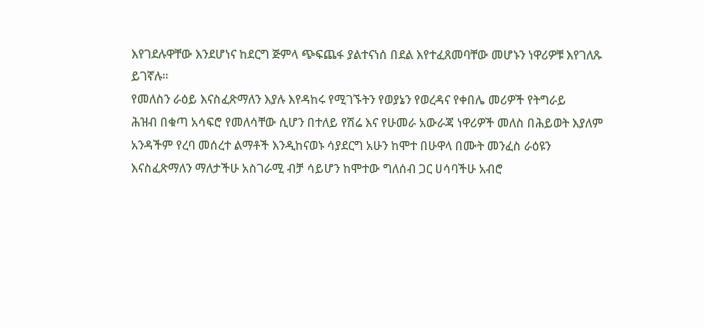እየገደሉዋቸው እንደሆነና ከደርግ ጅምላ ጭፍጨፋ ያልተናነሰ በደል እየተፈጸመባቸው መሆኑን ነዋሪዎቹ እየገለጹ
ይገኛሉ፡፡
የመለስን ራዕይ እናስፈጽማለን እያሉ እየዳከሩ የሚገኙትን የወያኔን የወረዳና የቀበሌ መሪዎች የትግራይ
ሕዝብ በቁጣ አሳፍሮ የመለሳቸው ሲሆን በተለይ የሽሬ እና የሁመራ አውራጃ ነዋሪዎች መለስ በሕይወት እያለም
አንዳችም የረባ መሰረተ ልማቶች እንዲከናወኑ ሳያደርግ አሁን ከሞተ በሁዋላ በሙት መንፈስ ራዕዩን
እናስፈጽማለን ማለታችሁ አስገራሚ ብቻ ሳይሆን ከሞተው ግለሰብ ጋር ሀሳባችሁ አብሮ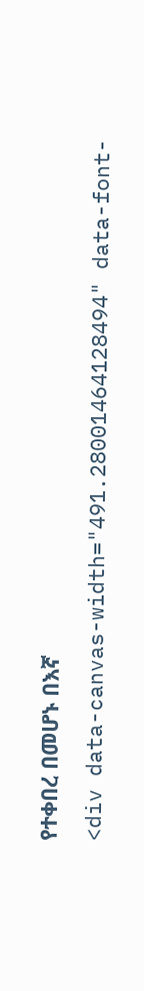የተቀበረ በመሆኑ በእኛ
<div data-canvas-width="491.28001464128494" data-font-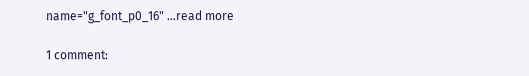name="g_font_p0_16" …read more

1 comment: